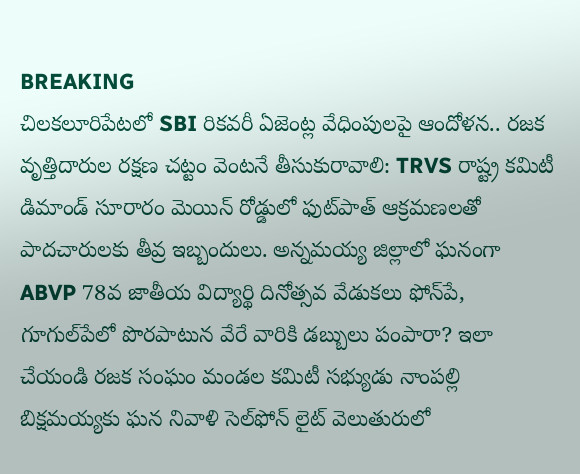BREAKING
చిలకలూరిపేటలో SBI రికవరీ ఏజెంట్ల వేధింపులపై ఆందోళన.. రజక వృత్తిదారుల రక్షణ చట్టం వెంటనే తీసుకురావాలి: TRVS రాష్ట్ర కమిటీ డిమాండ్ సూరారం మెయిన్ రోడ్డులో ఫుట్‌పాత్ ఆక్రమణలతో పాదచారులకు తీవ్ర ఇబ్బందులు. అన్నమయ్య జిల్లాలో ఘనంగా ABVP 78వ జాతీయ విద్యార్థి దినోత్సవ వేడుకలు ఫోన్‌పే, గూగుల్‌పేలో పొరపాటున వేరే వారికి డబ్బులు పంపారా? ఇలా చేయండి రజక సంఘం మండల కమిటీ సభ్యుడు నాంపల్లి బిక్షమయ్యకు ఘన నివాళి సెల్‌ఫోన్ లైట్ వెలుతురులో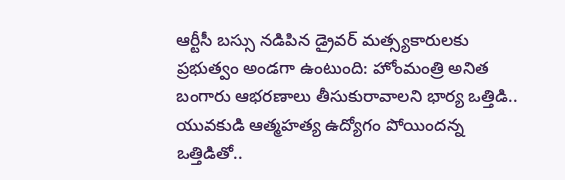ఆర్టీసీ బస్సు నడిపిన డ్రైవర్ మత్స్యకారులకు ప్రభుత్వం అండగా ఉంటుంది: హోంమంత్రి అనిత బంగారు ఆభరణాలు తీసుకురావాలని భార్య ఒత్తిడి.. యువకుడి ఆత్మహత్య ఉద్యోగం పోయిందన్న ఒత్తిడితో..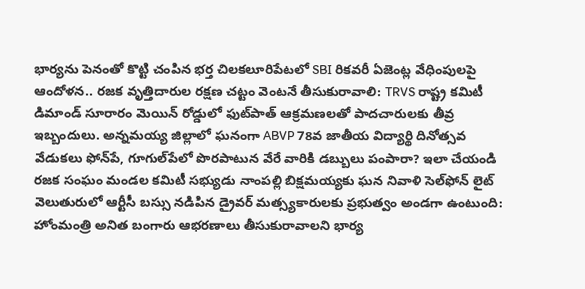భార్యను పెనంతో కొట్టి చంపిన భర్త చిలకలూరిపేటలో SBI రికవరీ ఏజెంట్ల వేధింపులపై ఆందోళన.. రజక వృత్తిదారుల రక్షణ చట్టం వెంటనే తీసుకురావాలి: TRVS రాష్ట్ర కమిటీ డిమాండ్ సూరారం మెయిన్ రోడ్డులో ఫుట్‌పాత్ ఆక్రమణలతో పాదచారులకు తీవ్ర ఇబ్బందులు. అన్నమయ్య జిల్లాలో ఘనంగా ABVP 78వ జాతీయ విద్యార్థి దినోత్సవ వేడుకలు ఫోన్‌పే, గూగుల్‌పేలో పొరపాటున వేరే వారికి డబ్బులు పంపారా? ఇలా చేయండి రజక సంఘం మండల కమిటీ సభ్యుడు నాంపల్లి బిక్షమయ్యకు ఘన నివాళి సెల్‌ఫోన్ లైట్ వెలుతురులో ఆర్టీసీ బస్సు నడిపిన డ్రైవర్ మత్స్యకారులకు ప్రభుత్వం అండగా ఉంటుంది: హోంమంత్రి అనిత బంగారు ఆభరణాలు తీసుకురావాలని భార్య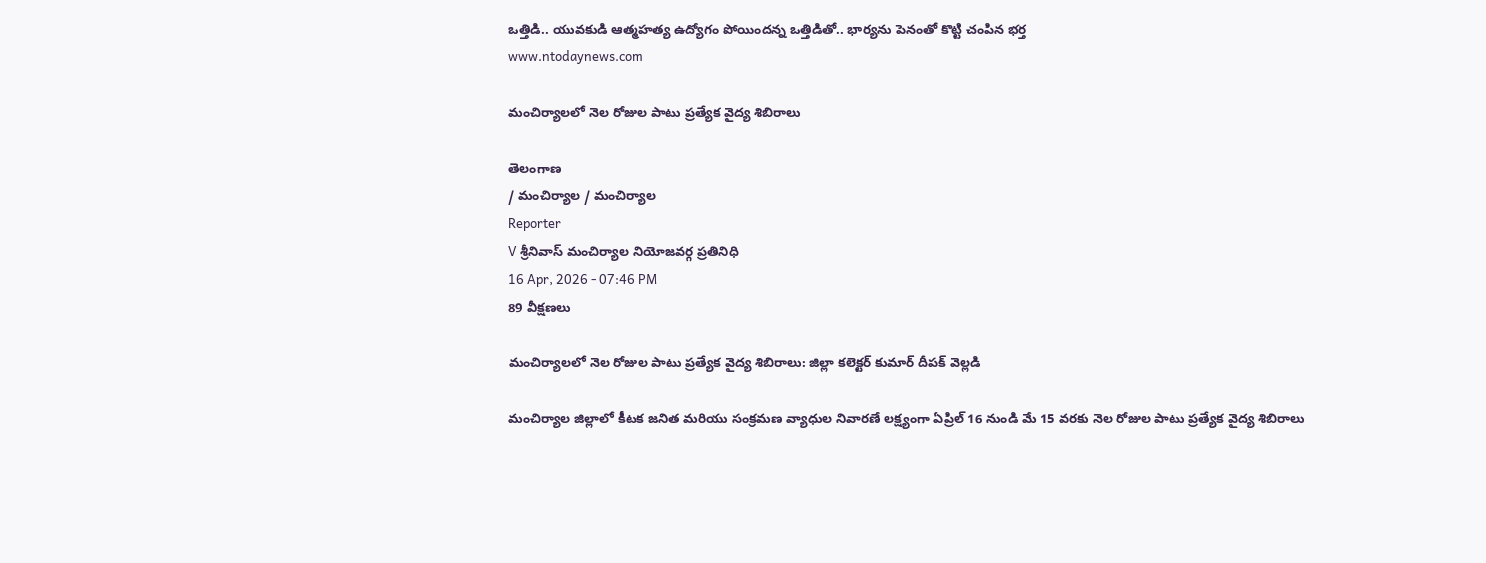ఒత్తిడి.. యువకుడి ఆత్మహత్య ఉద్యోగం పోయిందన్న ఒత్తిడితో.. భార్యను పెనంతో కొట్టి చంపిన భర్త
www.ntodaynews.com

మంచిర్యాలలో నెల రోజుల పాటు ప్రత్యేక వైద్య శిబిరాలు

తెలంగాణ
/ మంచిర్యాల / మంచిర్యాల
Reporter
V శ్రీనివాస్ మంచిర్యాల నియోజవర్గ ప్రతినిధి
16 Apr, 2026 - 07:46 PM
89 వీక్షణలు

మంచిర్యాలలో నెల రోజుల పాటు ప్రత్యేక వైద్య శిబిరాలు: జిల్లా కలెక్టర్ కుమార్ దీపక్ వెల్లడి

మంచిర్యాల జిల్లాలో కీటక జనిత మరియు సంక్రమణ వ్యాధుల నివారణే లక్ష్యంగా ఏప్రిల్ 16 నుండి మే 15 వరకు నెల రోజుల పాటు ప్రత్యేక వైద్య శిబిరాలు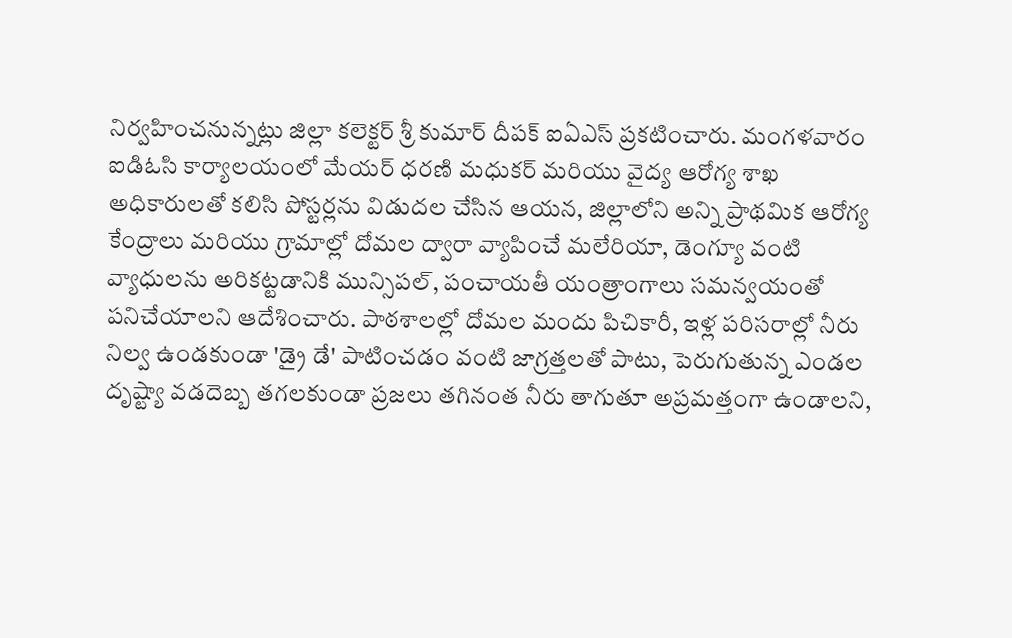నిర్వహించనున్నట్లు జిల్లా కలెక్టర్ శ్రీ కుమార్ దీపక్ ఐఏఎస్ ప్రకటించారు. మంగళవారం ఐడిఓసి కార్యాలయంలో మేయర్ ధరణి మధుకర్ మరియు వైద్య ఆరోగ్య శాఖ అధికారులతో కలిసి పోస్టర్లను విడుదల చేసిన ఆయన, జిల్లాలోని అన్ని ప్రాథమిక ఆరోగ్య కేంద్రాలు మరియు గ్రామాల్లో దోమల ద్వారా వ్యాపించే మలేరియా, డెంగ్యూ వంటి వ్యాధులను అరికట్టడానికి మున్సిపల్, పంచాయతీ యంత్రాంగాలు సమన్వయంతో పనిచేయాలని ఆదేశించారు. పాఠశాలల్లో దోమల మందు పిచికారీ, ఇళ్ల పరిసరాల్లో నీరు నిల్వ ఉండకుండా 'డ్రై డే' పాటించడం వంటి జాగ్రత్తలతో పాటు, పెరుగుతున్న ఎండల దృష్ట్యా వడదెబ్బ తగలకుండా ప్రజలు తగినంత నీరు తాగుతూ అప్రమత్తంగా ఉండాలని,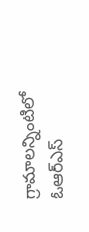గ్రామాలన్నింటిలో ఓఆర్ఎస్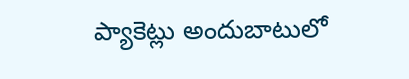ప్యాకెట్లు అందుబాటులో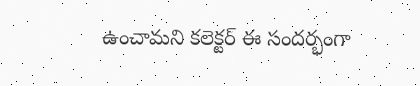ఉంచామని కలెక్టర్ ఈ సందర్భంగా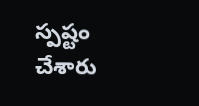స్పష్టం చేశారు